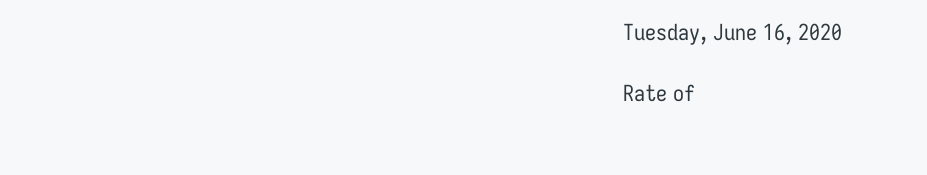Tuesday, June 16, 2020

Rate of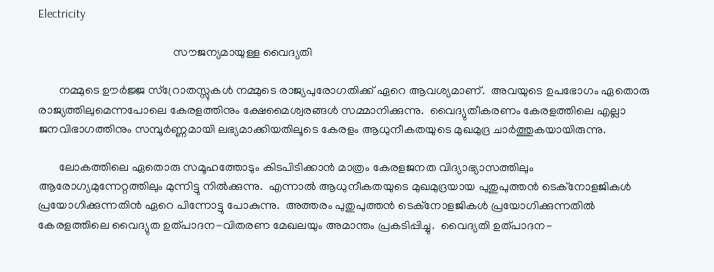Electricity

                                              സൗജന്യമായുള്ള വൈദ്യതി

       നമ്മുടെ ഊര്‍ജ്ജ സ്റ്രോതസ്സുകള്‍ നമ്മുടെ രാജ്യപുരോഗതിക്ക് ഏറെ ആവശ്യമാണ്.  അവയുടെ ഉപഭോഗം ഏതൊരു രാജ്യത്തിലുമെന്നപോലെ കേരളത്തിനും ക്ഷേമൈശ്വരങ്ങള്‍ സമ്മാനിക്കുന്നു.  വൈദ്യുതീകരണം കേരളത്തിലെ എല്ലാ ജനവിഭാഗത്തിനും സമ്പൂര്‍ണ്ണമായി ലഭ്യമാക്കിയതിലൂടെ കേരളം ആധുനീകതയുടെ മുഖമുദ്ര ചാര്‍ത്തുകയായിരുന്നു.

       ലോകത്തിലെ ഏതൊരു സമൂഹത്തോടും കിടപിടിക്കാന്‍ മാത്രം കേരളജനത വിദ്യാഭ്യാസത്തിലും ആരോഗ്യമുന്നേറ്റത്തിലും മുന്നിട്ടു നില്‍ക്കുന്നു.  എന്നാല്‍ ആധുനീകതയുടെ മുഖമുദ്രയായ പുതുപുത്തന്‍ ടെക്നോളജികള്‍ പ്രയോഗിക്കുന്നതിന്‍ ഏറെ പിന്നോട്ടു പോകുന്നു.  അത്തരം പുതുപുത്തന്‍ ടെക്നോളജികള്‍ പ്രയോഗിക്കുന്നതില്‍ കേരളത്തിലെ വൈദ്യുത ഉത്പാദന-വിതരണ മേഖലയും അമാന്തം പ്രകടിപ്പിച്ചു.  വൈദ്യതി ഉത്പാദന-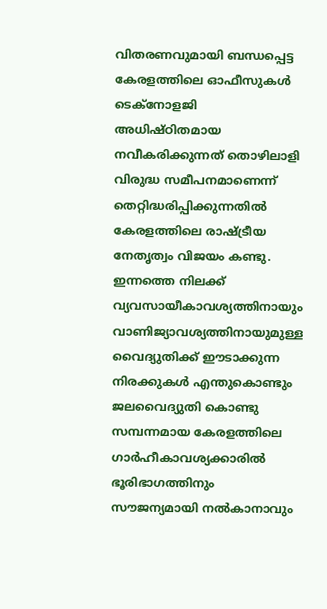വിതരണവുമായി ബന്ധപ്പെട്ട കേരളത്തിലെ ഓഫീസുകള്‍ ടെക്നോളജി അധിഷ്ഠിതമായ നവീകരിക്കുന്നത് തൊഴിലാളി വിരുദ്ധ സമീപനമാണെന്ന് തെറ്റിദ്ധരിപ്പിക്കുന്നതില്‍ കേരളത്തിലെ രാഷ്ട്രീയ നേതൃത്വം വിജയം കണ്ടു. ഇന്നത്തെ നിലക്ക് വ്യവസായീകാവശ്യത്തിനായും വാണിജ്യാവശ്യത്തിനായുമുള്ള വൈദ്യുതിക്ക് ഈടാക്കുന്ന നിരക്കുകള്‍ എന്തുകൊണ്ടും  ജലവൈദ്യുതി കൊണ്ടു സമ്പന്നമായ കേരളത്തിലെ ഗാര്‍ഹീകാവശ്യക്കാരില്‍ ഭൂരിഭാഗത്തിനും സൗജന്യമായി നല്‍കാനാവും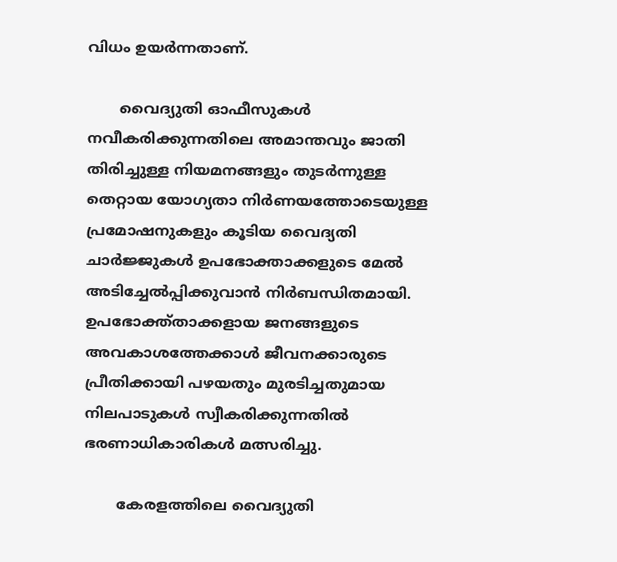വിധം ഉയര്‍ന്നതാണ്.

       വൈദ്യുതി ഓഫീസുകള്‍ നവീകരിക്കുന്നതിലെ അമാന്തവും ജാതി തിരിച്ചുള്ള നിയമനങ്ങളും തുടര്‍ന്നുള്ള തെറ്റായ യോഗ്യതാ നിര്‍ണയത്തോടെയുള്ള പ്രമോഷനുകളും കൂടിയ വൈദ്യതി ചാര്‍ജ്ജുകള്‍ ഉപഭോക്താക്കളുടെ മേല്‍ അടിച്ചേല്‍പ്പിക്കുവാന്‍ നിര്‍ബന്ധിതമായി.   ഉപഭോക്ത്താക്കളായ ജനങ്ങളുടെ അവകാശത്തേക്കാള്‍ ജീവനക്കാരുടെ പ്രീതിക്കായി പഴയതും മുരടിച്ചതുമായ നിലപാടുകള്‍ സ്വീകരിക്കുന്നതില്‍ ഭരണാധികാരികള്‍ മത്സരിച്ചു.

       കേരളത്തിലെ വൈദ്യുതി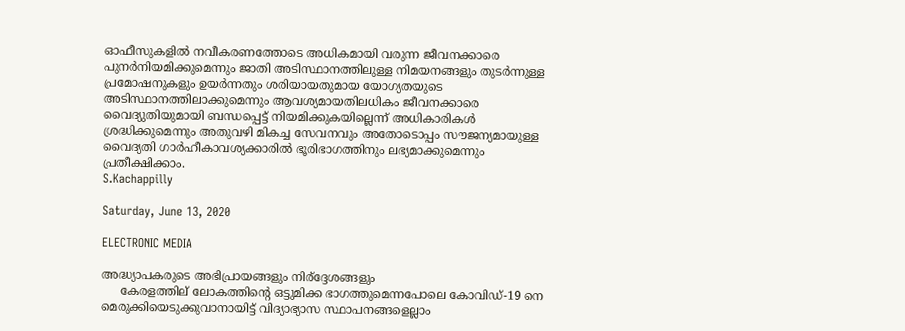ഓഫീസുകളില്‍ നവീകരണത്തോടെ അധികമായി വരുന്ന ജീവനക്കാരെ പുനര്‍നിയമിക്കുമെന്നും ജാതി അടിസ്ഥാനത്തിലുള്ള നിമയനങ്ങളും തുടര്‍ന്നുള്ള പ്രമോഷനുകളും ഉയര്‍ന്നതും ശരിയായതുമായ യോഗ്യതയുടെ അടിസ്ഥാനത്തിലാക്കുമെന്നും ആവശ്യമായതിലധികം ജീവനക്കാരെ വൈദ്യുതിയുമായി ബന്ധപ്പെട്ട് നിയമിക്കുകയില്ലെന്ന് അധികാരികള്‍ ശ്രദ്ധിക്കുമെന്നും അതുവഴി മികച്ച സേവനവും അതോടൊപ്പം സൗജന്യമായുള്ള വൈദ്യതി ഗാര്‍ഹീകാവശ്യക്കാരില്‍ ഭൂരിഭാഗത്തിനും ലഭ്യമാക്കുമെന്നും പ്രതീക്ഷിക്കാം.
S.Kachappilly

Saturday, June 13, 2020

ELECTRONIC MEDIA

അദ്ധ്യാപകരുടെ അഭിപ്രായങ്ങളും നിര്ദ്ദേശങ്ങളും
     കേരളത്തില് ലോകത്തിന്റെ ഒട്ടുമിക്ക ഭാഗത്തുമെന്നപോലെ കോവിഡ്-19 നെ മെരുക്കിയെടുക്കുവാനായിട്ട് വിദ്യാഭ്യാസ സ്ഥാപനങ്ങളെല്ലാം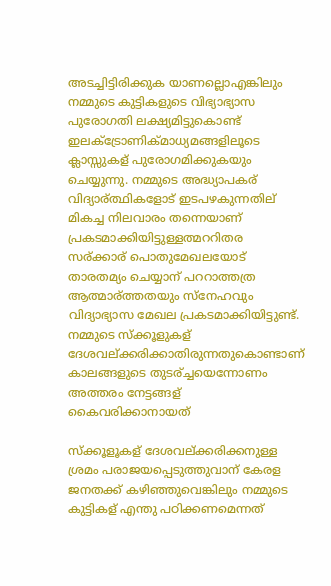അടച്ചിട്ടിരിക്കുക യാണല്ലൊഎങ്കിലും നമ്മുടെ കുട്ടികളുടെ വിഭ്യാഭ്യാസ പുരോഗതി ലക്ഷ്യമിട്ടുകൊണ്ട് ഇലക്ട്രോണിക്മാധ്യമങ്ങളിലൂടെ ക്ലാസ്സുകള് പുരോഗമിക്കുകയും ചെയ്യുന്നു. നമ്മുടെ അദ്ധ്യാപകര്  വിദ്യാര്ത്ഥികളോട് ഇടപഴകുന്നതില് മികച്ച നിലവാരം തന്നെയാണ് പ്രകടമാക്കിയിട്ടുള്ളത്മററിതര സര്ക്കാര് പൊതുമേഖലയോട് താരതമ്യം ചെയ്യാന് പററാത്തത്ര ആത്മാര്ത്തതയും സ്നേഹവും വിദ്യാഭ്യാസ മേഖല പ്രകടമാക്കിയിട്ടുണ്ട്.    നമ്മുടെ സ്ക്കൂളുകള് ദേശവല്ക്കരിക്കാതിരുന്നതുകൊണ്ടാണ് കാലങ്ങളുടെ തുടര്ച്ചയെന്നോണം അത്തരം നേട്ടങ്ങള് കൈവരിക്കാനായത്

സ്ക്കൂളൂകള് ദേശവല്ക്കരിക്കനുള്ള ശ്രമം പരാജയപ്പെടുത്തുവാന് കേരള ജനതക്ക് കഴിഞ്ഞുവെങ്കിലും നമ്മുടെ കുട്ടികള് എന്തു പഠിക്കണമെന്നത്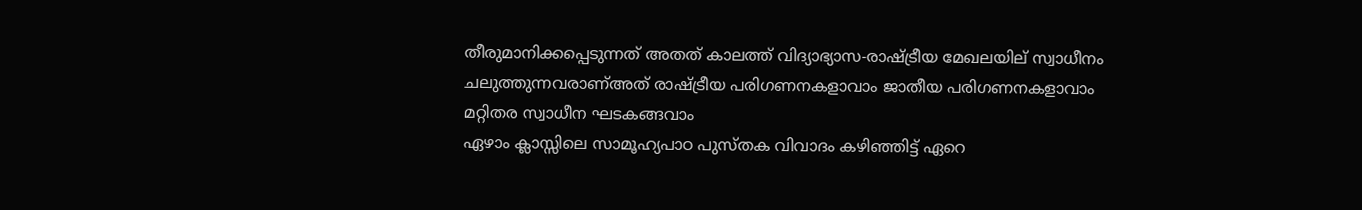തീരുമാനിക്കപ്പെടുന്നത് അതത് കാലത്ത് വിദ്യാഭ്യാസ-രാഷ്ട്രീയ മേഖലയില് സ്വാധീനം ചലുത്തുന്നവരാണ്അത് രാഷ്ട്രീയ പരിഗണനകളാവാം ജാതീയ പരിഗണനകളാവാം മറ്റിതര സ്വാധീന ഘടകങ്ങവാം
ഏഴാം ക്ലാസ്സിലെ സാമൂഹ്യപാഠ പുസ്തക വിവാദം കഴിഞ്ഞിട്ട് ഏറെ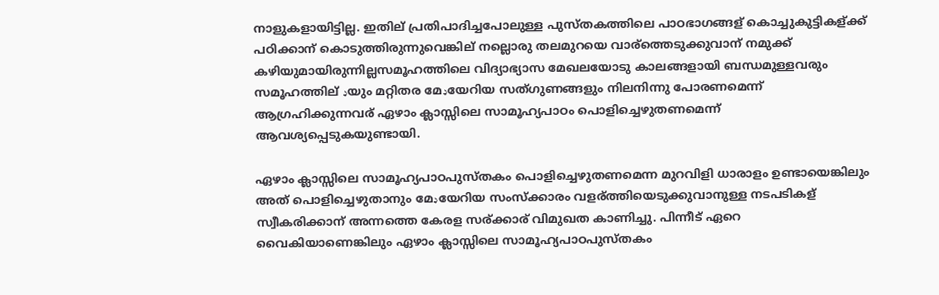നാളുകളായിട്ടില്ല. ഇതില് പ്രതിപാദിച്ചപോലുള്ള പുസ്തകത്തിലെ പാഠഭാഗങ്ങള് കൊച്ചുകുട്ടികള്ക്ക് പഠിക്കാന് കൊടുത്തിരുന്നുവെങ്കില് നല്ലൊരു തലമുറയെ വാര്ത്തെടുക്കുവാന് നമുക്ക് കഴിയുമായിരുന്നില്ലസമൂഹത്തിലെ വിദ്യാഭ്യാസ മേഖലയോടു കാലങ്ങളായി ബന്ധമുള്ളവരും സമൂഹത്തില് ډയും മറ്റിതര മേډയേറിയ സത്ഗുണങ്ങളും നിലനിന്നു പോരണമെന്ന് ആഗ്രഹിക്കുന്നവര് ഏഴാം ക്ലാസ്സിലെ സാമൂഹ്യപാഠം പൊളിച്ചെഴുതണമെന്ന് ആവശ്യപ്പെടുകയുണ്ടായി.

ഏഴാം ക്ലാസ്സിലെ സാമൂഹ്യപാഠപുസ്തകം പൊളിച്ചെഴുതണമെന്ന മുറവിളി ധാരാളം ഉണ്ടായെങ്കിലും അത് പൊളിച്ചെഴുതാനും മേډയേറിയ സംസ്ക്കാരം വളര്ത്തിയെടുക്കുവാനുള്ള നടപടികള് സ്വീകരിക്കാന് അന്നത്തെ കേരള സര്ക്കാര് വിമുഖത കാണിച്ചു. പിന്നീട് ഏറെ വൈകിയാണെങ്കിലും ഏഴാം ക്ലാസ്സിലെ സാമൂഹ്യപാഠപുസ്തകം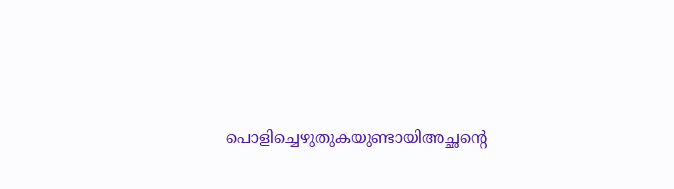പൊളിച്ചെഴുതുകയുണ്ടായിഅച്ഛന്റെ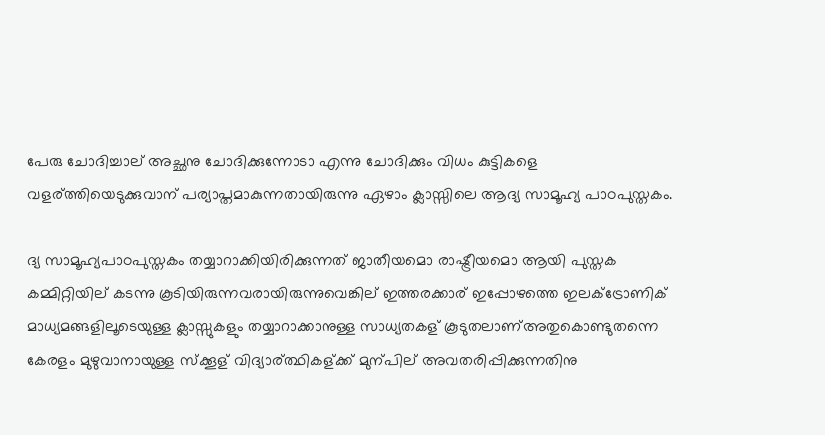പേരു ചോദിച്ചാല് അച്ഛനു ചോദിക്കുന്നോടാ എന്നു ചോദിക്കും വിധം കുട്ടികളെ വളര്ത്തിയെടുക്കുവാന് പര്യാപ്തമാകുന്നതായിരുന്നു ഏഴാം ക്ലാസ്സിലെ ആദ്യ സാമൂഹ്യ പാഠപുസ്തകം.

ദ്യ സാമൂഹ്യപാഠപുസ്തകം തയ്യാറാക്കിയിരിക്കുന്നത് ജാതീയമൊ രാഷ്ട്രീയമൊ ആയി പുസ്തക കമ്മിറ്റിയില് കടന്നു കൂടിയിരുന്നവരായിരുന്നുവെങ്കില് ഇത്തരക്കാര് ഇപ്പോഴത്തെ ഇലക്ട്രോണിക് മാധ്യമങ്ങളിലൂടെയുള്ള ക്ലാസ്സുകളും തയ്യാറാക്കാനുള്ള സാധ്യതകള് കൂടുതലാണ്അതുകൊണ്ടുതന്നെ കേരളം മുഴുവാനായുള്ള സ്ക്കൂള് വിദ്യാര്ത്ഥികള്ക്ക് മുന്പില് അവതരിപ്പിക്കുന്നതിനു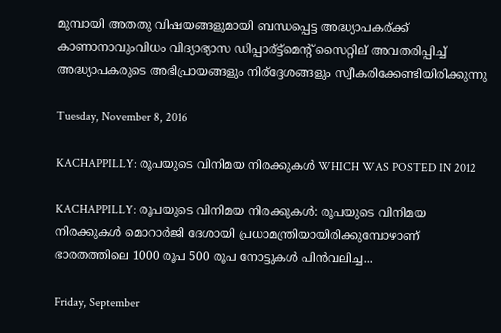മുമ്പായി അതതു വിഷയങ്ങളുമായി ബന്ധപ്പെട്ട അദ്ധ്യാപകര്ക്ക് കാണാനാവുംവിധം വിദ്യാഭ്യാസ ഡിപ്പാര്ട്ട്മെന്റ് സൈറ്റില് അവതരിപ്പിച്ച് അദ്ധ്യാപകരുടെ അഭിപ്രായങ്ങളും നിര്ദ്ദേശങ്ങളും സ്വീകരിക്കേണ്ടിയിരിക്കുന്നു

Tuesday, November 8, 2016

KACHAPPILLY: രൂപയുടെ വിനിമയ നിരക്കുകള്‍ WHICH WAS POSTED IN 2012

KACHAPPILLY: രൂപയുടെ വിനിമയ നിരക്കുകള്‍: രൂപയുടെ വിനിമയ നിരക്കുകള്‍ മൊറാര്‍ജി ദേശായി പ്രധാമന്ത്രിയായിരിക്കുമ്പോഴാണ് ഭാരതത്തിലെ 1000 രൂപ 500 രൂപ നോട്ടുകള്‍ പിന്‍വലിച്ച...

Friday, September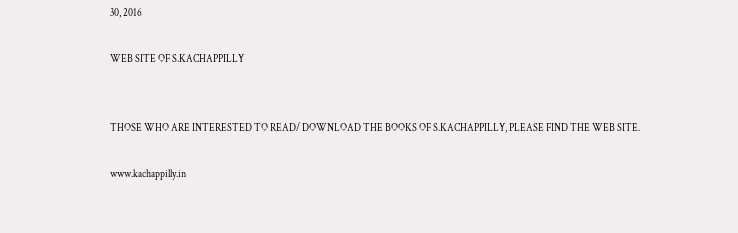30, 2016

WEB SITE OF S.KACHAPPILLY


THOSE WHO ARE INTERESTED TO READ/ DOWNLOAD THE BOOKS OF S.KACHAPPILLY, PLEASE FIND THE WEB SITE.

www.kachappilly.in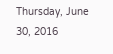Thursday, June 30, 2016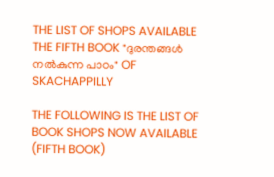THE LIST OF SHOPS AVAILABLE THE FIFTH BOOK "ദുരന്തങ്ങള്‍ നല്‍കുന്ന പാഠം" OF SKACHAPPILLY

THE FOLLOWING IS THE LIST OF BOOK SHOPS NOW AVAILABLE (FIFTH BOOK)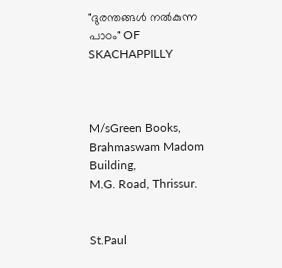"ദുരന്തങ്ങള്‍ നല്‍കുന്ന പാഠം" OF SKACHAPPILLY



M/sGreen Books,
Brahmaswam Madom Building,
M.G. Road, Thrissur.


St.Paul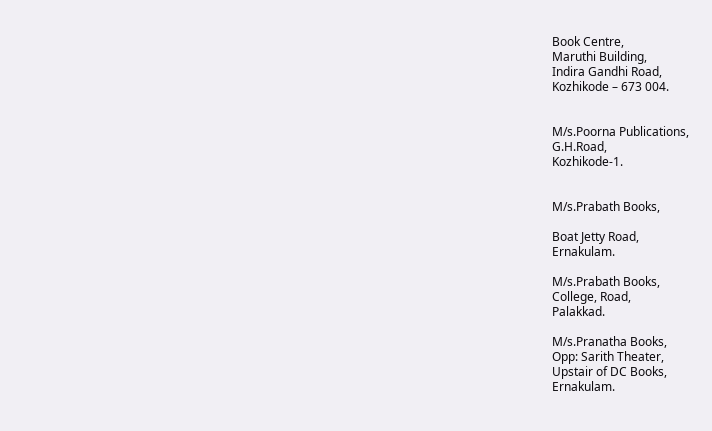Book Centre,
Maruthi Building,
Indira Gandhi Road,
Kozhikode – 673 004.


M/s.Poorna Publications,
G.H.Road,
Kozhikode-1.


M/s.Prabath Books,

Boat Jetty Road,
Ernakulam.

M/s.Prabath Books,
College, Road,
Palakkad.

M/s.Pranatha Books,
Opp: Sarith Theater,
Upstair of DC Books,
Ernakulam.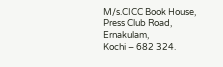M/s.CICC Book House,
Press Club Road,
Ernakulam,
Kochi – 682 324.